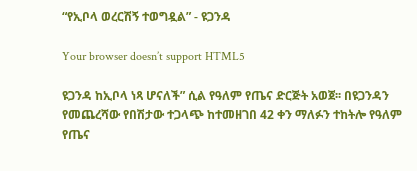“የኢቦላ ወረርሽኝ ተወግዷል” - ዩጋንዳ

Your browser doesn’t support HTML5

ዩጋንዳ ከኢቦላ ነጻ ሆናለች” ሲል የዓለም የጤና ድርጅት አወጀ፡፡ በዩጋንዳን የመጨረሻው የበሽታው ተጋላጭ ከተመዘገበ 42 ቀን ማለፉን ተከትሎ የዓለም የጤና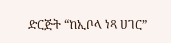ድርጅት “ከኢቦላ ነጻ ሀገር”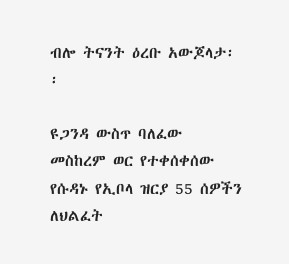ብሎ ትናንት ዕረቡ አውጆላታ፡፡

ዩጋንዳ ውስጥ ባለፈው መስከረም ወር የተቀሰቀሰው የሱዳኑ የኢቦላ ዝርያ 55 ሰዎችን ለህልፈት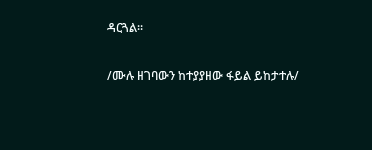ዳርጓል፡፡

/ሙሉ ዘገባውን ከተያያዘው ፋይል ይከታተሉ/